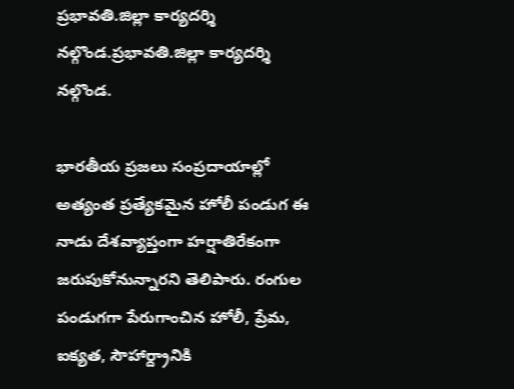ప్రభావతి.జిల్లా కార్యదర్శి నల్గొండ.ప్రభావతి.జిల్లా కార్యదర్శి నల్గొండ.

భారతీయ ప్రజలు సంప్రదాయాల్లో అత్యంత ప్రత్యేకమైన హోలీ పండుగ ఈ నాడు దేశవ్యాప్తంగా హర్షాతిరేకంగా జరుపుకోనున్నారని తెలిపారు. రంగుల పండుగగా పేరుగాంచిన హోలీ, ప్రేమ, ఐక్యత, సౌహార్ద్రానికి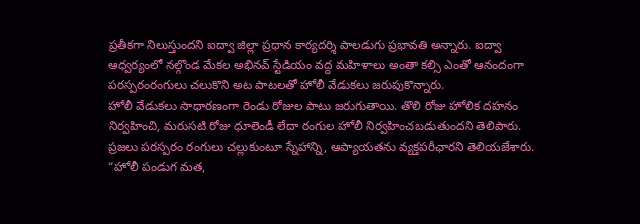ప్రతీకగా నిలుస్తుందని ఐద్వా జిల్లా ప్రధాన కార్యదర్శి పాలడుగు ప్రభావతి అన్నారు. ఐద్వా ఆధ్వర్యంలో నల్గొండ మేకల అభినవ్ స్టేడియం వద్ద మహిళాలు అంతా కల్సి ఎంతో ఆనందంగా పరస్పరంరంగులు చలుకొని అట పాటలతో హోలీ వేడుకలు జరుపుకొన్నారు.
హోలీ వేడుకలు సాధారణంగా రెండు రోజుల పాటు జరుగుతాయి. తొలి రోజు హోలిక దహనం నిర్వహించి, మరుసటి రోజు ధూలెండీ లేదా రంగుల హోలీ నిర్వహించబడుతుందని తెలిపారు. ప్రజలు పరస్పరం రంగులు చల్లుకుంటూ స్నేహాన్ని, ఆప్యాయతను వ్యక్తపరీఛారని తెలియజేశారు.
“హోలీ పండుగ మత,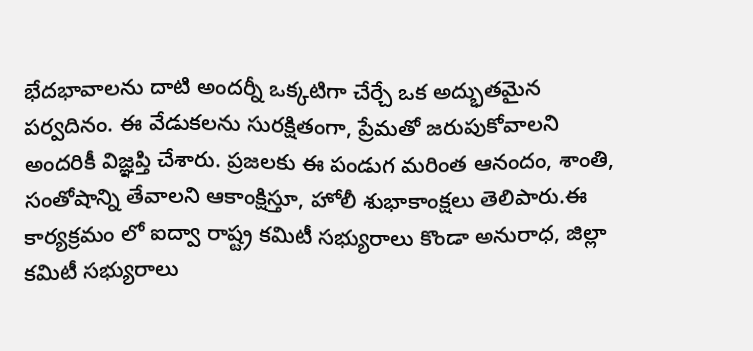భేదభావాలను దాటి అందర్నీ ఒక్కటిగా చేర్చే ఒక అద్భుతమైన పర్వదినం. ఈ వేడుకలను సురక్షితంగా, ప్రేమతో జరుపుకోవాలని అందరికీ విజ్ఞప్తి చేశారు. ప్రజలకు ఈ పండుగ మరింత ఆనందం, శాంతి, సంతోషాన్ని తేవాలని ఆకాంక్షిస్తూ, హోలీ శుభాకాంక్షలు తెలిపారు.ఈ కార్యక్రమం లో ఐద్వా రాష్ట్ర కమిటీ సభ్యురాలు కొండా అనురాధ, జిల్లా కమిటీ సభ్యురాలు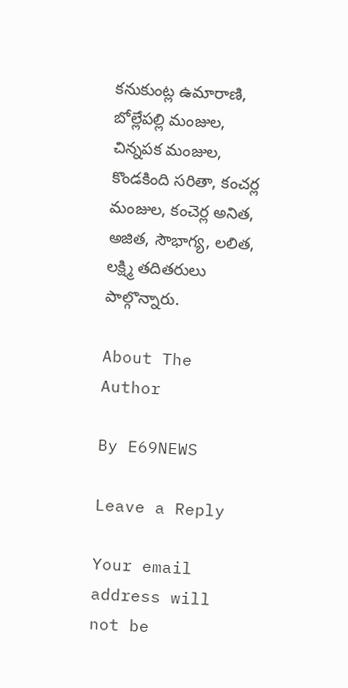కనుకుంట్ల ఉమారాణి, బోల్లేపల్లి మంజుల, చిన్నపక మంజుల, కొండకింది సరితా, కంచర్ల మంజుల, కంచెర్ల అనిత, అజిత, సౌభాగ్య, లలిత, లక్ష్మి తదితరులు పాల్గొన్నారు.

About The Author

By E69NEWS

Leave a Reply

Your email address will not be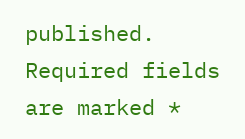published. Required fields are marked *